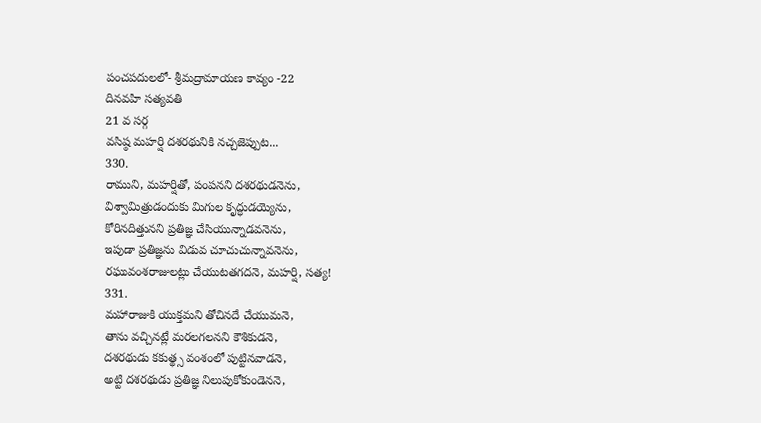పంచపదులలో- శ్రీమద్రామాయణ కావ్యం -22
దినవహి సత్యవతి
21 వ సర్గ
వసిష్ఠ మహర్షి దశరథునికి నచ్చజెప్పుట...
330.
రాముని, మహర్షితో, పంపనని దశరథుడనెను,
విశ్వామిత్రుడందుకు మిగుల కృద్ధుడయ్యెను,
కోరినదిత్తునని ప్రతిజ్ఞ చేసియున్నాడవనెను,
ఇపుడా ప్రతిజ్ఞను విడువ చూచుచున్నావనెను,
రఘువంశరాజులట్లు చేయుటతగదనె, మహర్షి, సత్య!
331.
మహారాజుకి యుక్తమని తోచినదే చేయుమనె,
తాను వచ్చినట్లే మరలగలనని కౌశికుడనె,
దశరథుడు కకుత్థ్స వంశంలో పుట్టినవాడనె,
అట్టి దశరథుడు ప్రతిజ్ఞ నిలుపుకోకుండెననె,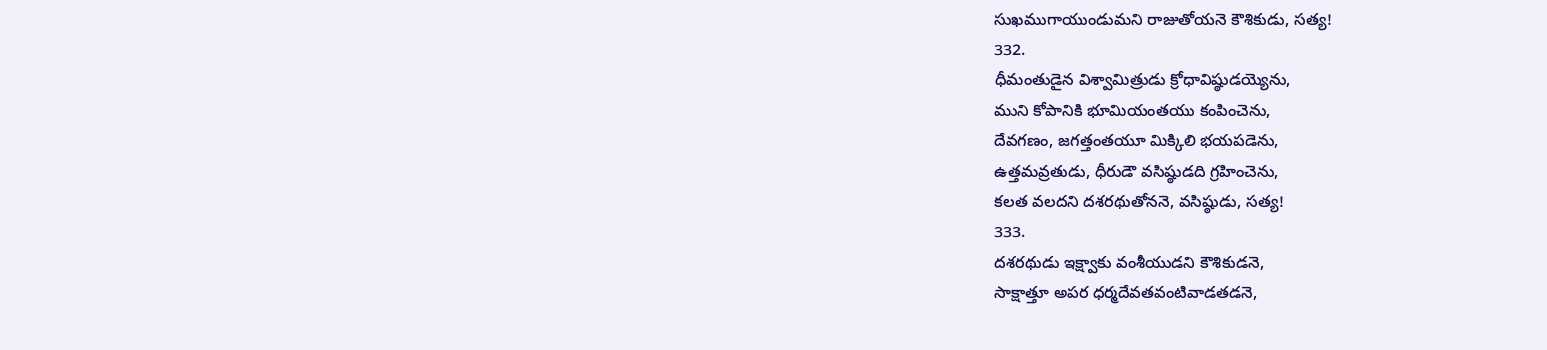సుఖముగాయుండుమని రాజుతోయనె కౌశికుడు, సత్య!
332.
ధీమంతుడైన విశ్వామిత్రుడు క్రోధావిష్ఠుడయ్యెను,
ముని కోపానికి భూమియంతయు కంపించెను,
దేవగణం, జగత్తంతయూ మిక్కిలి భయపడెను,
ఉత్తమవ్రతుడు, ధీరుడౌ వసిష్ఠుడది గ్రహించెను,
కలత వలదని దశరథుతోననె, వసిష్ఠుడు, సత్య!
333.
దశరథుడు ఇక్ష్వాకు వంశీయుడని కౌశికుడనె,
సాక్షాత్తూ అపర ధర్మదేవతవంటివాడతడనె,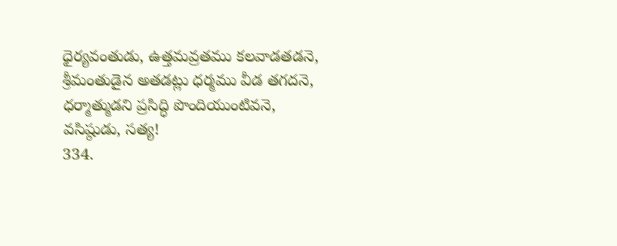ధైర్యవంతుడు, ఉత్తమవ్రతము కలవాడతడనె,
శ్రీమంతుడైన అతడట్లు ధర్మము వీడ తగదనె,
ధర్మాత్ముడని ప్రసిద్ధి పొందియుంటివనె, వసిష్ఠుడు, సత్య!
334.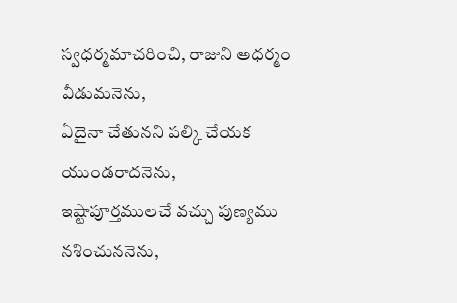స్వధర్మమాచరించి, రాజుని అధర్మం వీడుమనెను,
ఏదైనా చేతునని పల్కి చేయక యుండరాదనెను,
ఇష్టాపూర్తములచే వచ్చు పుణ్యము నశించుననెను,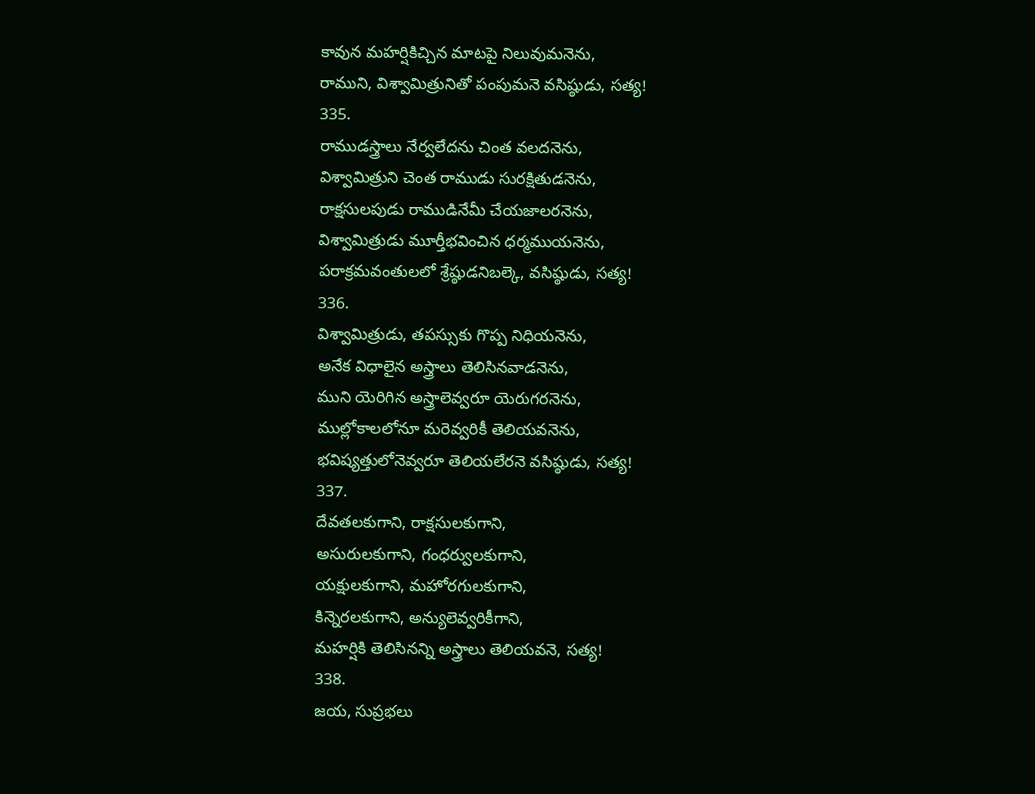కావున మహర్షికిచ్చిన మాటపై నిలువుమనెను,
రాముని, విశ్వామిత్రునితో పంపుమనె వసిష్ఠుడు, సత్య!
335.
రాముడస్త్రాలు నేర్వలేదను చింత వలదనెను,
విశ్వామిత్రుని చెంత రాముడు సురక్షితుడనెను,
రాక్షసులపుడు రాముడినేమీ చేయజాలరనెను,
విశ్వామిత్రుడు మూర్తీభవించిన ధర్మముయనెను,
పరాక్రమవంతులలో శ్రేష్ఠుడనిబల్కె, వసిష్ఠుడు, సత్య!
336.
విశ్వామిత్రుడు, తపస్సుకు గొప్ప నిధియనెను,
అనేక విధాలైన అస్త్రాలు తెలిసినవాడనెను,
ముని యెరిగిన అస్త్రాలెవ్వరూ యెరుగరనెను,
ముల్లోకాలలోనూ మరెవ్వరికీ తెలియవనెను,
భవిష్యత్తులోనెవ్వరూ తెలియలేరనె వసిష్ఠుడు, సత్య!
337.
దేవతలకుగాని, రాక్షసులకుగాని,
అసురులకుగాని, గంధర్వులకుగాని,
యక్షులకుగాని, మహోరగులకుగాని,
కిన్నెరలకుగాని, అన్యులెవ్వరికీగాని,
మహర్షికి తెలిసినన్ని అస్త్రాలు తెలియవనె, సత్య!
338.
జయ, సుప్రభలు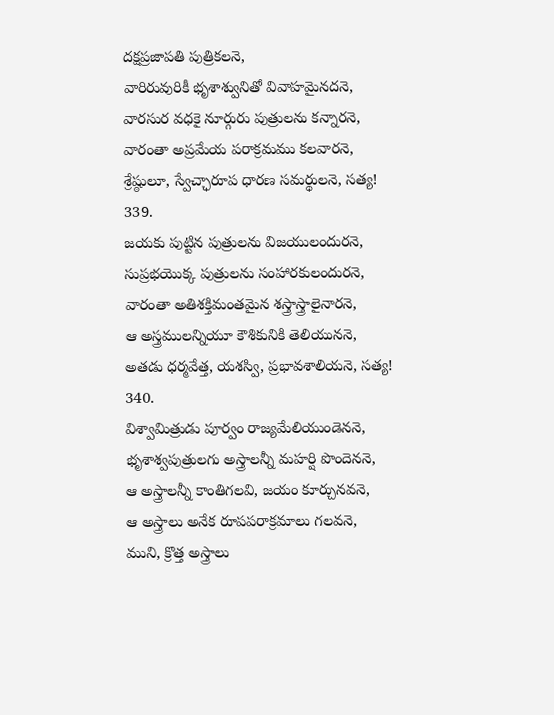దక్షప్రజాపతి పుత్రికలనె,
వారిరువురికీ భృశాశ్వునితో వివాహమైనదనె,
వారసుర వధకై నూర్గురు పుత్రులను కన్నారనె,
వారంతా అప్రమేయ పరాక్రమము కలవారనె,
శ్రేష్ఠులూ, స్వేచ్ఛారూప ధారణ సమర్థులనె, సత్య!
339.
జయకు పుట్టిన పుత్రులను విజయులందురనె,
సుప్రభయొక్క పుత్రులను సంహారకులందురనె,
వారంతా అతిశక్తిమంతమైన శస్త్రాస్త్రాలైనారనె,
ఆ అస్త్రములన్నియూ కౌశికునికి తెలియుననె,
అతడు ధర్మవేత్త, యశస్వి, ప్రభావశాలియనె, సత్య!
340.
విశ్వామిత్రుడు పూర్వం రాజ్యమేలియుండెననె,
భృశాశ్వపుత్రులగు అస్త్రాలన్నీ మహర్షి పొందెననె,
ఆ అస్త్రాలన్నీ కాంతిగలవి, జయం కూర్చునవనె,
ఆ అస్త్రాలు అనేక రూపపరాక్రమాలు గలవనె,
ముని, క్రొత్త అస్త్రాలు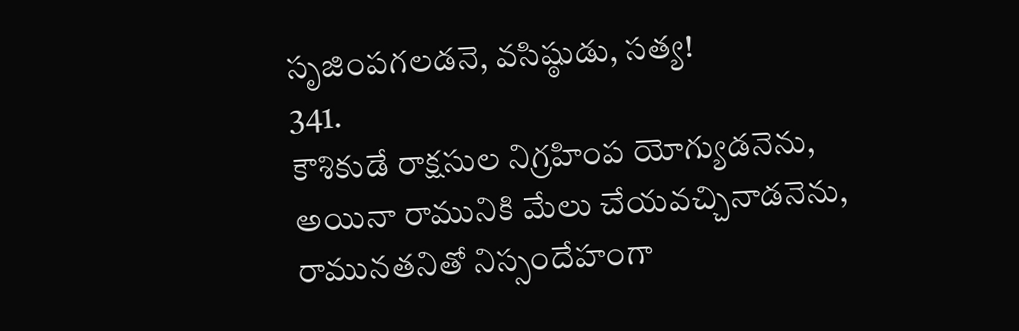సృజింపగలడనె, వసిష్ఠుడు, సత్య!
341.
కౌశికుడే రాక్షసుల నిగ్రహింప యోగ్యుడనెను,
అయినా రామునికి మేలు చేయవచ్చినాడనెను,
రామునతనితో నిస్సందేహంగా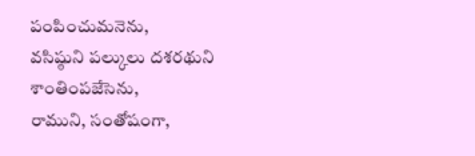పంపించుమనెను,
వసిష్ఠుని పల్కులు దశరథుని శాంతింపజేసెను,
రాముని, సంతోషంగా,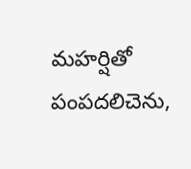మహర్షితో పంపదలిచెను,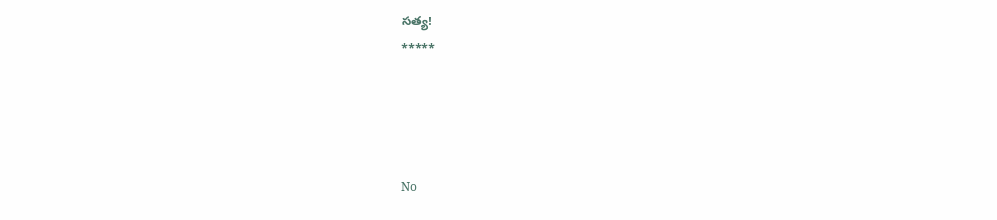సత్య!
*****




No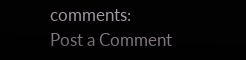comments:
Post a Comment